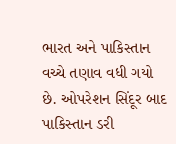ભારત અને પાકિસ્તાન વચ્ચે તણાવ વધી ગયો છે. ઓપરેશન સિંદૂર બાદ પાકિસ્તાન ડરી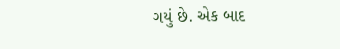ગયું છે. એક બાદ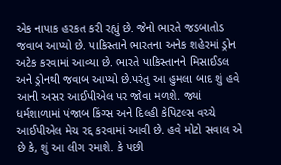એક નાપાક હરકત કરી રહ્યું છે. જેનો ભારતે જડબાતોડ જવાબ આપ્યો છે. પાકિસ્તાને ભારતના અનેક શહેરમાં ડ્રોન અટેક કરવામાં આવ્યા છે. ભારતે પાકિસ્તાનને મિસાઈડલ અને ડ્રોનથી જવાબ આપ્યો છે.પરંતુ આ હુમલા બાદ શું હવે આની અસર આઈપીએલ પર જોવા મળશે. જ્યાં ધર્મશાળામાં પંજાબ કિંગ્સ અને દિલ્હી કેપિટલ્સ વચ્ચે આઈપીએલ મેચ રદ્દ કરવામાં આવી છે. હવે મોટો સવાલ એ છે કે, શું આ લીગ રમાશે. કે પછી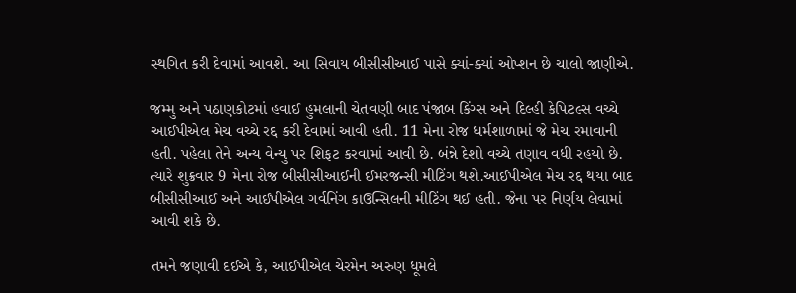સ્થગિત કરી દેવામાં આવશે. આ સિવાય બીસીસીઆઈ પાસે ક્યાં-ક્યાં ઓપ્શન છે ચાલો જાણીએ.

જમ્મુ અને પઠાણકોટમાં હવાઈ હુમલાની ચેતવણી બાદ પંજાબ કિંગ્સ અને દિલ્હી કેપિટલ્સ વચ્ચે આઈપીએલ મેચ વચ્ચે રદ્દ કરી દેવામાં આવી હતી. 11 મેના રોજ ધર્મશાળામાં જે મેચ રમાવાની હતી. પહેલા તેને અન્ય વેન્યુ પર શિફટ કરવામાં આવી છે. બંન્ને દેશો વચ્ચે તણાવ વધી રહયો છે. ત્યારે શુક્રવાર 9 મેના રોજ બીસીસીઆઈની ઈમરજન્સી મીટિંગ થશે.આઈપીએલ મેચ રદ્દ થયા બાદ બીસીસીઆઈ અને આઈપીએલ ગર્વનિંગ કાઉન્સિલની મીટિંગ થઈ હતી. જેના પર નિર્ણય લેવામાં આવી શકે છે.

તમને જણાવી દઈએ કે, આઈપીએલ ચેરમેન અરુણ ધૂમલે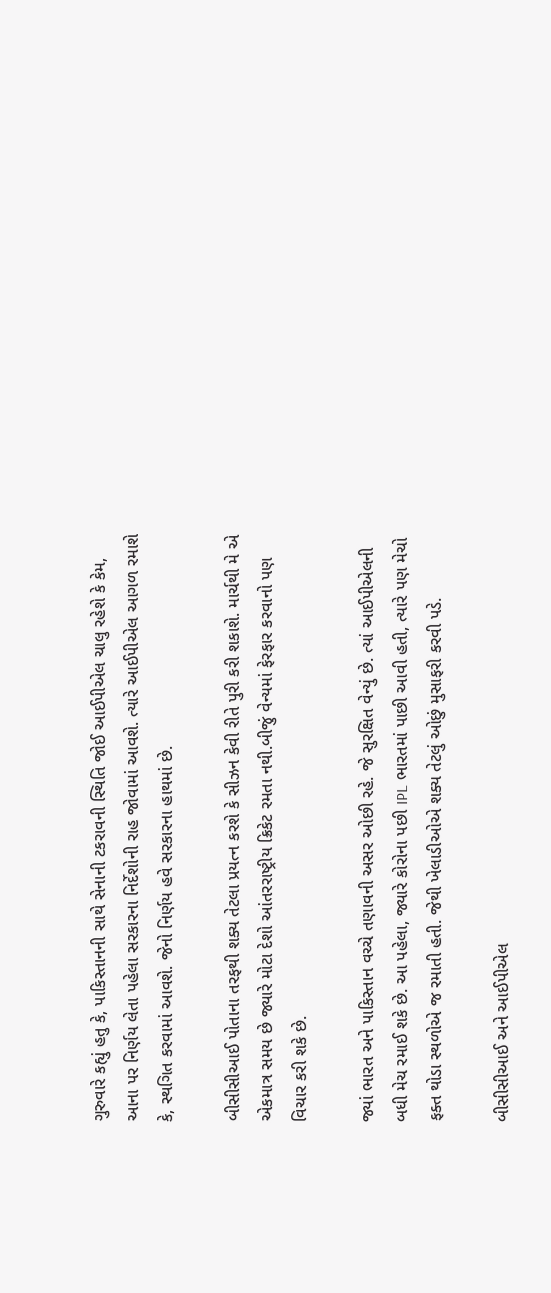ગુરુવારે કહ્યું હતુ કે, પાકિસ્તાનની સાથે સેનાની ટકરાવની સ્થિતિ જોઈ આઈપીએલ ચાલુ રહેશે કે કેમ, આના પર નિર્ણય લેતા પહેલા સરકારના નિર્દેશોની રાહ જોવામાં આવશે. ત્યારે આઈપીએલ આગળ રમાશે કે, સ્થગિત કરવામાં આવશે. જેનો નિર્ણય હવે સરકારના હાથમાં છે.

બીસીસીઆઈ પોતાના તરફથી શક્ય તેટલા પ્રયત્ન કરશે કે સીઝન કેવી રીતે પુરી કરી શકાશે. માર્ચથી મે એ એકમાત્ર સમય છે જ્યારે મોટા દેશો આંતરરાષ્ટ્રીય ક્રિકેટ રમતા નથી.બીજું વેન્યમાં ફેરફાર કરવાનો પણ વિચાર કરી શકે છે.

જ્યાં ભારત અને પાકિસ્તાન વચ્ચે તણાવની અસર ઓછી રહે. જે સુરક્ષિત વેન્યું છે. ત્યાં આઈપીએલની બધી મેચ રમાઈ શકે છે. આ પહેલા, જ્યારે કોરોના પછી IPL ભારતમાં પાછી આવી હતી, ત્યારે પણ મેચો ફક્ત થોડા સ્થળોએ જ રમાતી હતી. જેથી ખેલાડીઓએ શક્ય તેટલું ઓછું મુસાફરી કરવી પડે.

બીસીસીઆઈ અને આઈપીએલ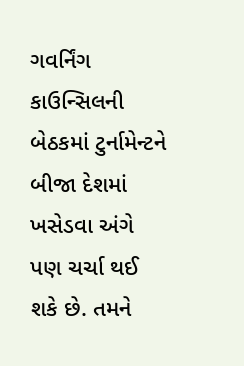ગવર્નિંગ કાઉન્સિલની બેઠકમાં ટુર્નામેન્ટને બીજા દેશમાં ખસેડવા અંગે પણ ચર્ચા થઈ શકે છે. તમને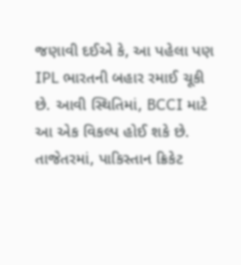જણાવી દઈએ કે, આ પહેલા પણ IPL ભારતની બહાર રમાઈ ચૂકી છે. આવી સ્થિતિમાં, BCCI માટે આ એક વિકલ્પ હોઈ શકે છે. તાજેતરમાં, પાકિસ્તાન ક્રિકેટ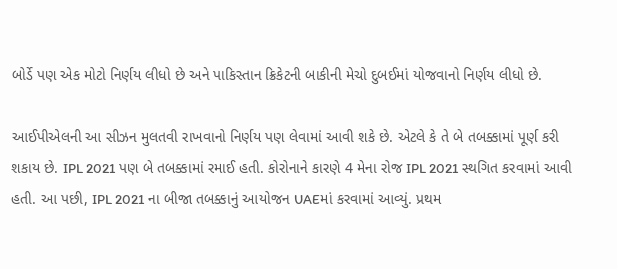બોર્ડે પણ એક મોટો નિર્ણય લીધો છે અને પાકિસ્તાન ક્રિકેટની બાકીની મેચો દુબઈમાં યોજવાનો નિર્ણય લીધો છે.

આઈપીએલની આ સીઝન મુલતવી રાખવાનો નિર્ણય પણ લેવામાં આવી શકે છે. એટલે કે તે બે તબક્કામાં પૂર્ણ કરી શકાય છે. IPL 2021 પણ બે તબક્કામાં રમાઈ હતી. કોરોનાને કારણે 4 મેના રોજ IPL 2021 સ્થગિત કરવામાં આવી હતી. આ પછી, IPL 2021 ના બીજા તબક્કાનું આયોજન UAEમાં કરવામાં આવ્યું. પ્રથમ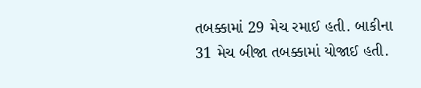તબક્કામાં 29 મેચ રમાઈ હતી. બાકીના 31 મેચ બીજા તબક્કામાં યોજાઈ હતી.